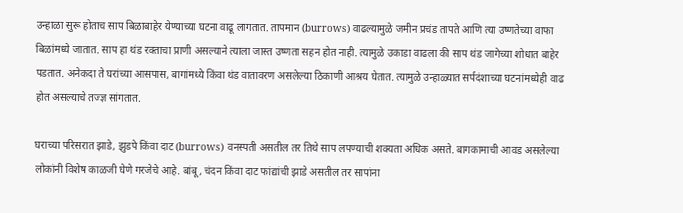उन्हाळा सुरू होताच साप बिळाबाहेर येण्याच्या घटना वाढू लागतात. तापमान (burrows) वाढल्यामुळे जमीन प्रचंड तापते आणि त्या उष्णतेच्या वाफा बिळांमध्ये जातात. साप हा थंड रक्ताचा प्राणी असल्याने त्याला जास्त उष्णता सहन होत नाही. त्यामुळे उकाडा वाढला की साप थंड जागेच्या शोधात बाहेर पडतात. अनेकदा ते घरांच्या आसपास, बागांमध्ये किंवा थंड वातावरण असलेल्या ठिकाणी आश्रय घेतात. त्यामुळे उन्हाळ्यात सर्पदंशाच्या घटनांमध्येही वाढ होत असल्याचे तज्ज्ञ सांगतात.

घराच्या परिसरात झाडे, झुडपे किंवा दाट (burrows) वनस्पती असतील तर तिथे साप लपण्याची शक्यता अधिक असते. बागकामाची आवड असलेल्या लोकांनी विशेष काळजी घेणे गरजेचे आहे. बांबू, चंदन किंवा दाट फांद्यांची झाडे असतील तर सापांना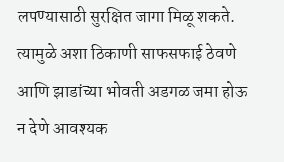लपण्यासाठी सुरक्षित जागा मिळू शकते. त्यामुळे अशा ठिकाणी साफसफाई ठेवणे आणि झाडांच्या भोवती अडगळ जमा होऊ न देणे आवश्यक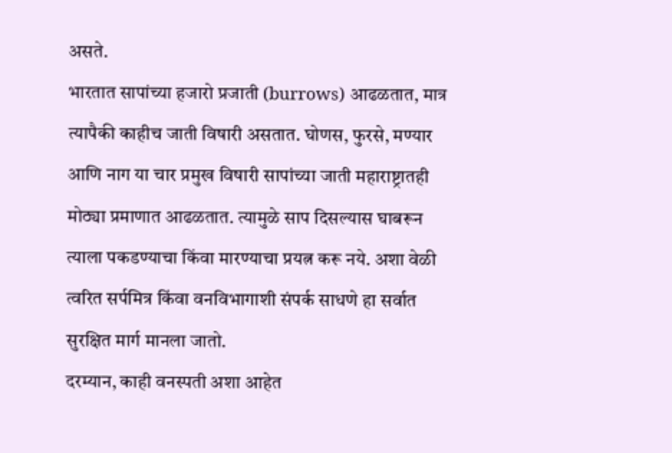असते.
भारतात सापांच्या हजारो प्रजाती (burrows) आढळतात, मात्र त्यापैकी काहीच जाती विषारी असतात. घोणस, फुरसे, मण्यार आणि नाग या चार प्रमुख विषारी सापांच्या जाती महाराष्ट्रातही मोठ्या प्रमाणात आढळतात. त्यामुळे साप दिसल्यास घाबरून त्याला पकडण्याचा किंवा मारण्याचा प्रयत्न करू नये. अशा वेळी त्वरित सर्पमित्र किंवा वनविभागाशी संपर्क साधणे हा सर्वात सुरक्षित मार्ग मानला जातो.
दरम्यान, काही वनस्पती अशा आहेत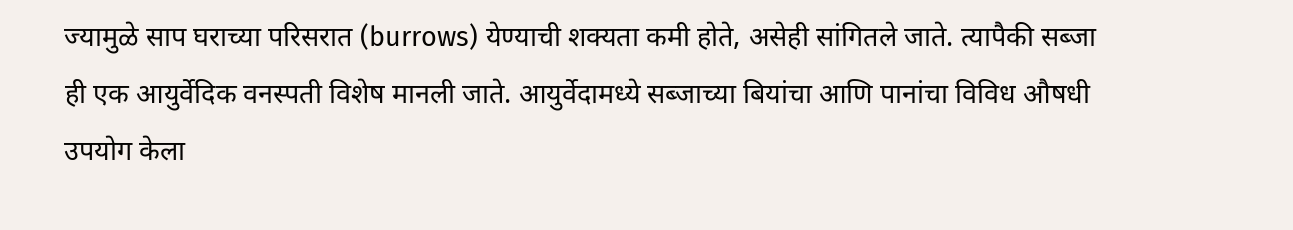ज्यामुळे साप घराच्या परिसरात (burrows) येण्याची शक्यता कमी होते, असेही सांगितले जाते. त्यापैकी सब्जा ही एक आयुर्वेदिक वनस्पती विशेष मानली जाते. आयुर्वेदामध्ये सब्जाच्या बियांचा आणि पानांचा विविध औषधी उपयोग केला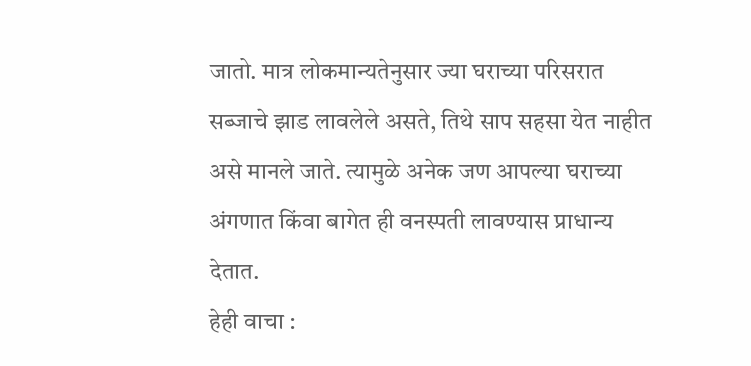जातो. मात्र लोकमान्यतेनुसार ज्या घराच्या परिसरात सब्जाचे झाड लावलेले असते, तिथे साप सहसा येत नाहीत असे मानले जाते. त्यामुळे अनेक जण आपल्या घराच्या अंगणात किंवा बागेत ही वनस्पती लावण्यास प्राधान्य देतात.
हेही वाचा :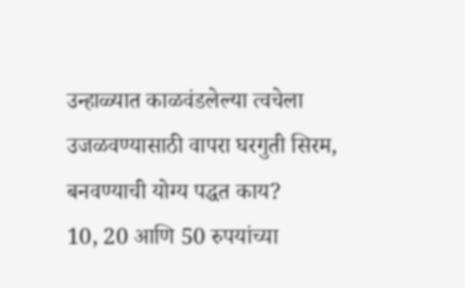उन्हाळ्यात काळवंडलेल्या त्वचेला उजळवण्यासाठी वापरा घरगुती सिरम, बनवण्याची योग्य पद्धत काय?
10, 20 आणि 50 रुपयांच्या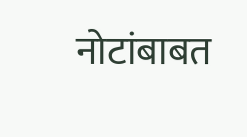नोटांबाबत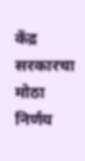केंद्र सरकारचा मोठा निर्णय